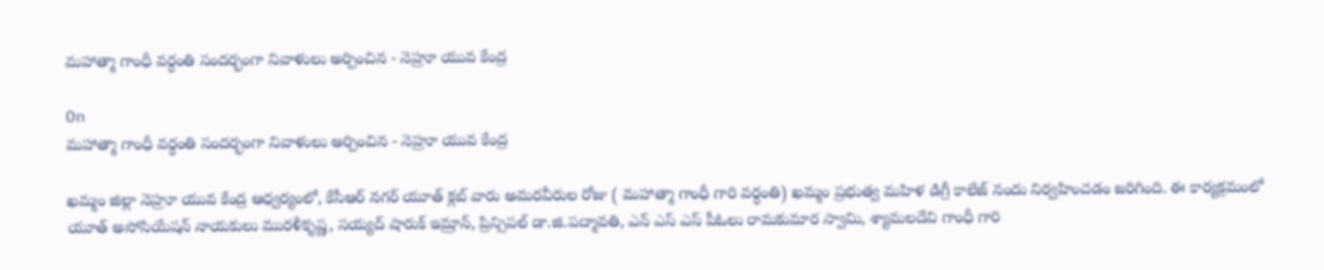మహాత్మా గాంధీ వర్ధంతి సందర్భంగా నివాళులు అర్పించిన - నెహ్రూ యువ కేంద్ర

On
మహాత్మా గాంధీ వర్ధంతి సందర్భంగా నివాళులు అర్పించిన - నెహ్రూ యువ కేంద్ర

ఖమ్మం జిల్లా నెహ్రూ యువ కేంద్ర ఆధ్వర్యంలో, కేసీఆర్ నగర్ యూత్ క్లబ్ వారు అమరవీరుల రోజు ( మహాత్మా గాంధీ గారి వర్ధంతి) ఖమ్మం ప్రభుత్వ మహిళ డిగ్రీ కాలేజ్ నందు నిర్వహించడం జరిగింది. ఈ కార్యక్రమంలో యూత్ అసోసియేషన్ నాయకులు మురళీకృష్ణ, సయ్యద్ షారుక్ ఇమ్రాన్, ప్రిన్సిపల్ డా.జి.పద్మావతి, ఎన్ ఎస్ ఎస్ పీఓలు రామకుమార స్వామి, శ్యామలదేవి గాంధీ గారి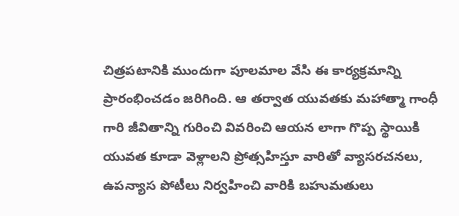చిత్రపటానికి ముందుగా పూలమాల వేసి ఈ కార్యక్రమాన్ని ప్రారంభించడం జరిగింది. ఆ తర్వాత యువతకు మహాత్మా గాంధీ గారి జీవితాన్ని గురించి వివరించి ఆయన లాగా గొప్ప స్థాయికి యువత కూడా వెళ్లాలని ప్రోత్సహిస్తూ వారితో వ్యాసరచనలు, ఉపన్యాస పోటీలు నిర్వహించి వారికి బహుమతులు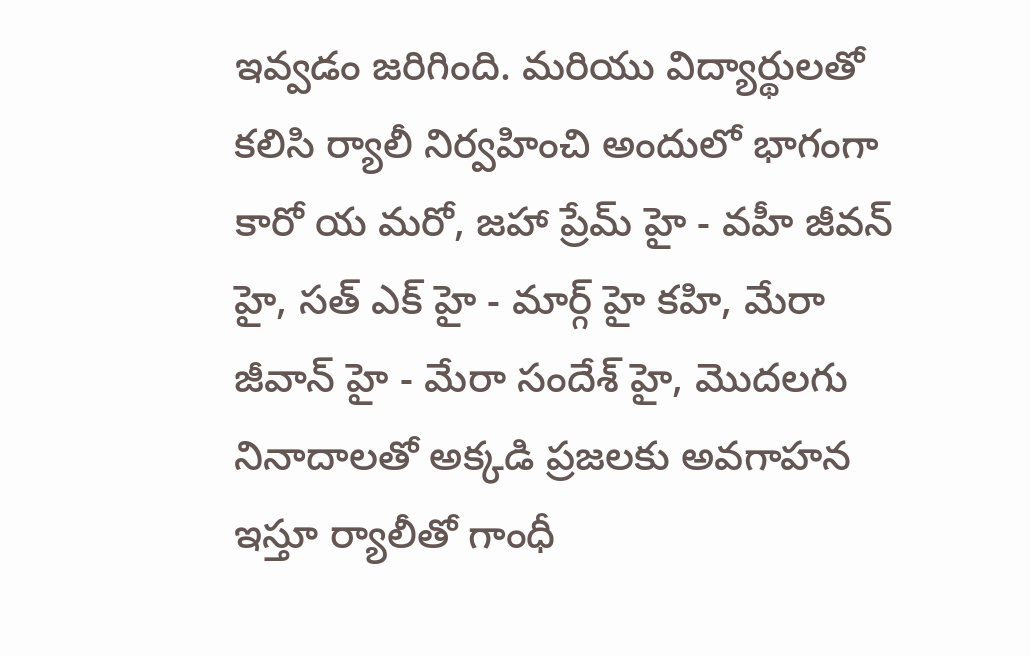ఇవ్వడం జరిగింది. మరియు విద్యార్థులతో కలిసి ర్యాలీ నిర్వహించి అందులో భాగంగా కారో య మరో, జహా ప్రేమ్ హై - వహీ జీవన్ హై, సత్ ఎక్ హై - మార్గ్ హై కహి, మేరా జీవాన్ హై - మేరా సందేశ్ హై, మొదలగు నినాదాలతో అక్కడి ప్రజలకు అవగాహన ఇస్తూ ర్యాలీతో గాంధీ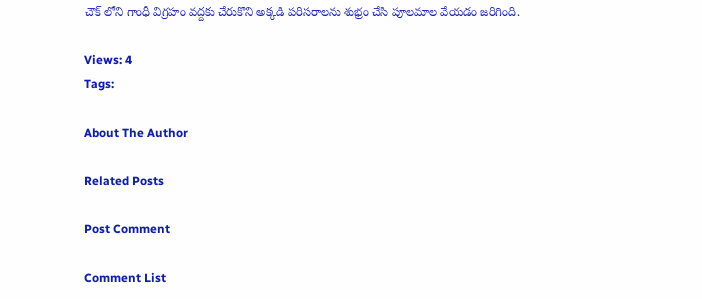చౌక్ లోని గాంధీ విగ్రహం వద్దకు చేరుకొని అక్కడి పరిసరాలను శుభ్రం చేసి పూలమాల వేయడం జరిగింది.

Views: 4
Tags:

About The Author

Related Posts

Post Comment

Comment List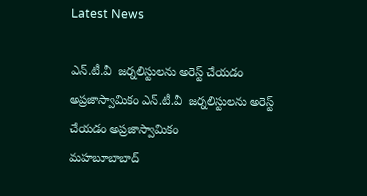Latest News

ఎన్.టీ.వీ  జర్నలిస్టులను అరెస్ట్ చేయడం అప్రజాస్వామికం ఎన్.టీ.వీ  జర్నలిస్టులను అరెస్ట్ చేయడం అప్రజాస్వామికం
మహబూబాబాద్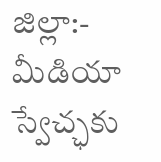జిల్లా:- మీడియా స్వేచ్ఛకు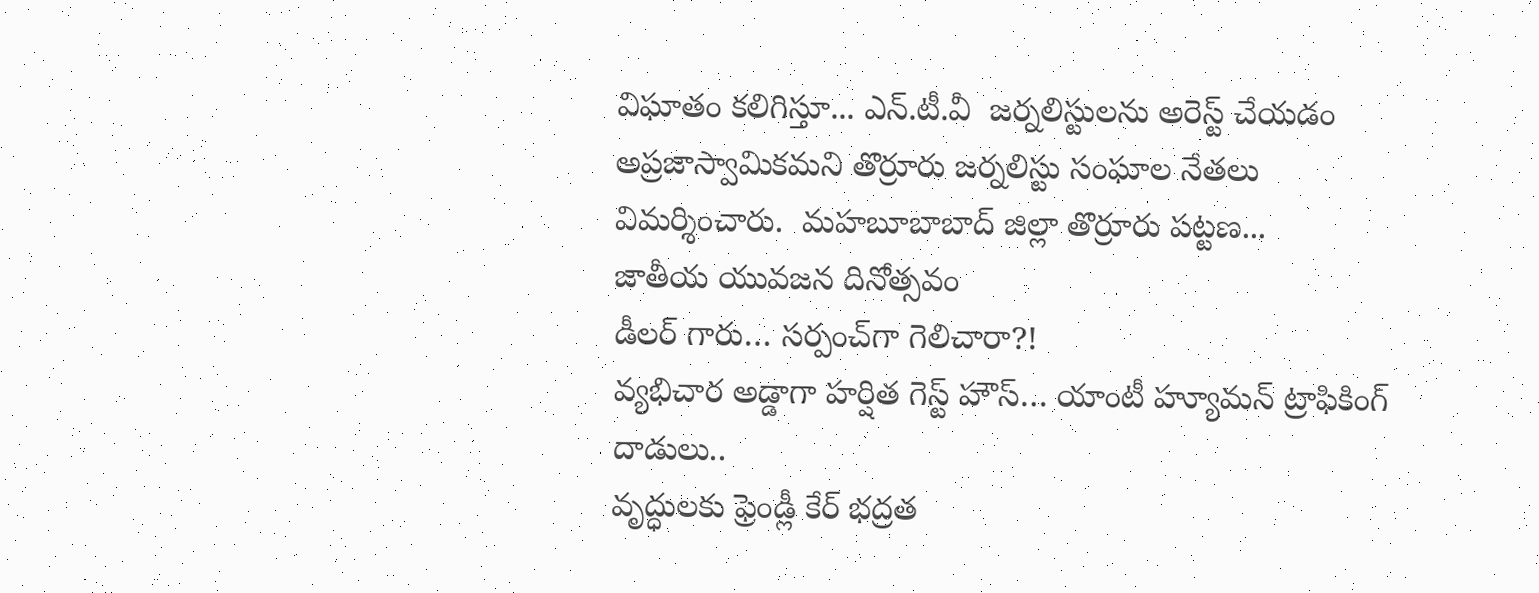విఘాతం కలిగిస్తూ... ఎన్.టీ.వీ  జర్నలిస్టులను అరెస్ట్ చేయడం అప్రజాస్వామికమని తొర్రూరు జర్నలిస్టు సంఘాల నేతలు  విమర్శించారు.  మహబూబాబాద్ జిల్లా తొర్రూరు పట్టణ...
జాతీయ యువజన దినోత్సవం
డీలర్ గారు… సర్పంచ్‌గా గెలిచారా?!
వ్యభిచార అడ్డాగా హర్షిత గెస్ట్ హౌస్‌… యాంటీ హ్యూమన్ ట్రాఫికింగ్ దాడులు..
వృద్ధులకు ఫ్రెండ్లీ కేర్ భద్రత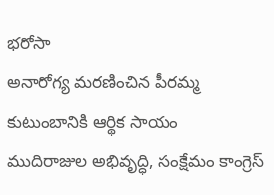భరోసా
అనారోగ్య మరణించిన పీరమ్మ కుటుంబానికి ఆర్థిక సాయం
ముదిరాజుల అభివృద్ధి, సంక్షేమం కాంగ్రెస్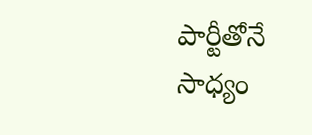పార్టీతోనే సాధ్యం